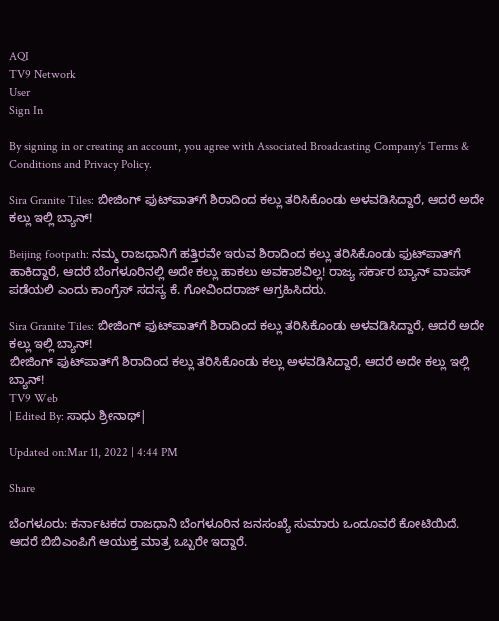AQI
TV9 Network
User
Sign In

By signing in or creating an account, you agree with Associated Broadcasting Company's Terms & Conditions and Privacy Policy.

Sira Granite Tiles: ಬೀಜಿಂಗ್‌ ಫುಟ್‌ಪಾತ್‌ಗೆ ಶಿರಾದಿಂದ ಕಲ್ಲು ತರಿಸಿಕೊಂಡು ಅಳವಡಿಸಿದ್ದಾರೆ, ಆದರೆ ಅದೇ ಕಲ್ಲು ಇಲ್ಲಿ ಬ್ಯಾನ್!

Beijing footpath: ನಮ್ಮ ರಾಜಧಾನಿಗೆ ಹತ್ತಿರವೇ ಇರುವ ಶಿರಾದಿಂದ ಕಲ್ಲು ತರಿಸಿಕೊಂಡು ಫುಟ್‌ಪಾತ್‌ಗೆ ಹಾಕಿದ್ದಾರೆ, ಆದರೆ ಬೆಂಗಳೂರಿನಲ್ಲಿ ಅದೇ ಕಲ್ಲು ಹಾಕಲು ಅವಕಾಶವಿಲ್ಲ! ರಾಜ್ಯ ಸರ್ಕಾರ ಬ್ಯಾನ್ ವಾಪಸ್ ಪಡೆಯಲಿ ಎಂದು ಕಾಂಗ್ರೆಸ್ ಸದಸ್ಯ ಕೆ. ಗೋವಿಂದರಾಜ್ ಆಗ್ರಹಿಸಿದರು.

Sira Granite Tiles: ಬೀಜಿಂಗ್‌ ಫುಟ್‌ಪಾತ್‌ಗೆ ಶಿರಾದಿಂದ ಕಲ್ಲು ತರಿಸಿಕೊಂಡು ಅಳವಡಿಸಿದ್ದಾರೆ, ಆದರೆ ಅದೇ ಕಲ್ಲು ಇಲ್ಲಿ ಬ್ಯಾನ್!
ಬೀಜಿಂಗ್‌ ಫುಟ್‌ಪಾತ್‌ಗೆ ಶಿರಾದಿಂದ ಕಲ್ಲು ತರಿಸಿಕೊಂಡು ಕಲ್ಲು ಅಳವಡಿಸಿದ್ದಾರೆ, ಆದರೆ ಅದೇ ಕಲ್ಲು ಇಲ್ಲಿ ಬ್ಯಾನ್!
TV9 Web
| Edited By: ಸಾಧು ಶ್ರೀನಾಥ್|

Updated on:Mar 11, 2022 | 4:44 PM

Share

ಬೆಂಗಳೂರು: ಕರ್ನಾಟಕದ ರಾಜಧಾನಿ ಬೆಂಗಳೂರಿನ ಜನಸಂಖ್ಯೆ ಸುಮಾರು ಒಂದೂವರೆ ಕೋಟಿಯಿದೆ. ಆದರೆ ಬಿಬಿಎಂಪಿಗೆ ಆಯುಕ್ತ ಮಾತ್ರ ಒಬ್ಬರೇ ಇದ್ದಾರೆ.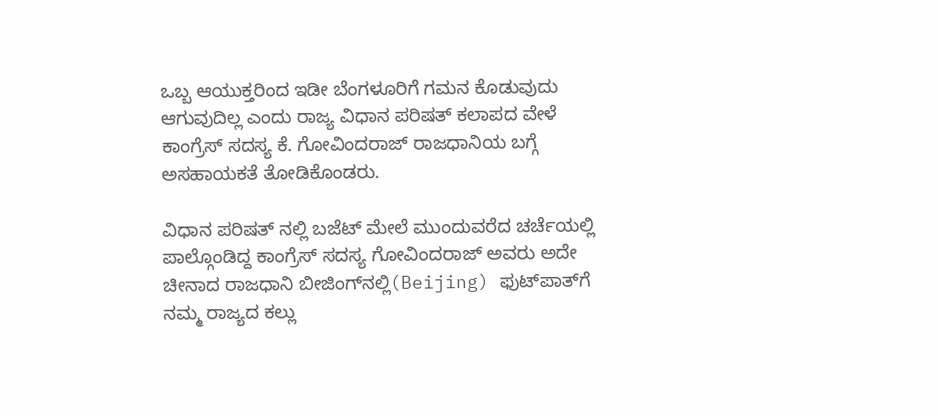ಒಬ್ಬ ಆಯುಕ್ತರಿಂದ ಇಡೀ ಬೆಂಗಳೂರಿಗೆ ಗಮನ ಕೊಡುವುದು ಆಗುವುದಿಲ್ಲ ಎಂದು ರಾಜ್ಯ ವಿಧಾನ ಪರಿಷತ್‌ ಕಲಾಪದ ವೇಳೆ ಕಾಂಗ್ರೆಸ್ ಸದಸ್ಯ ಕೆ. ಗೋವಿಂದರಾಜ್ ರಾಜಧಾನಿಯ ಬಗ್ಗೆ ಅಸಹಾಯಕತೆ ತೋಡಿಕೊಂಡರು.

ವಿಧಾನ ಪರಿಷತ್ ನಲ್ಲಿ ಬಜೆಟ್ ಮೇಲೆ ಮುಂದುವರೆದ ಚರ್ಚೆಯಲ್ಲಿ ಪಾಲ್ಗೊಂಡಿದ್ದ ಕಾಂಗ್ರೆಸ್ ಸದಸ್ಯ ಗೋವಿಂದರಾಜ್ ಅವರು ಅದೇ ಚೀನಾದ ರಾಜಧಾನಿ ಬೀಜಿಂಗ್‌ನಲ್ಲಿ(Beijing) ಫುಟ್‌ಪಾತ್‌ಗೆ ನಮ್ಮ ರಾಜ್ಯದ ಕಲ್ಲು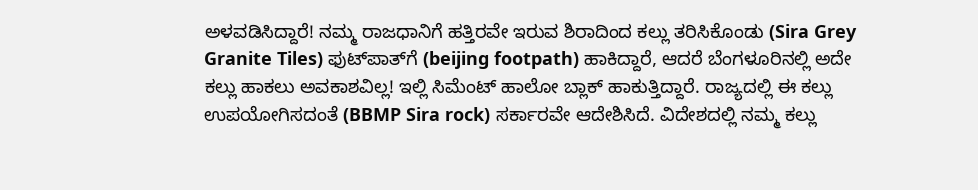ಅಳವಡಿಸಿದ್ದಾರೆ! ನಮ್ಮ ರಾಜಧಾನಿಗೆ ಹತ್ತಿರವೇ ಇರುವ ಶಿರಾದಿಂದ ಕಲ್ಲು ತರಿಸಿಕೊಂಡು (Sira Grey Granite Tiles) ಫುಟ್‌ಪಾತ್‌ಗೆ (beijing footpath) ಹಾಕಿದ್ದಾರೆ, ಆದರೆ ಬೆಂಗಳೂರಿನಲ್ಲಿ ಅದೇ ಕಲ್ಲು ಹಾಕಲು ಅವಕಾಶವಿಲ್ಲ! ಇಲ್ಲಿ ಸಿಮೆಂಟ್ ಹಾಲೋ ಬ್ಲಾಕ್ ಹಾಕುತ್ತಿದ್ದಾರೆ. ರಾಜ್ಯದಲ್ಲಿ ಈ ಕಲ್ಲು ಉಪಯೋಗಿಸದಂತೆ (BBMP Sira rock) ಸರ್ಕಾರವೇ ಆದೇಶಿಸಿದೆ. ವಿದೇಶದಲ್ಲಿ ನಮ್ಮ ಕಲ್ಲು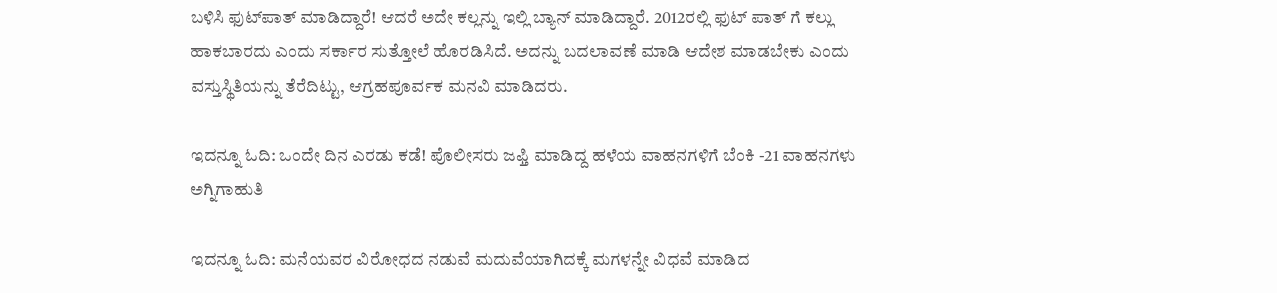ಬಳಿಸಿ ಫುಟ್‌ಪಾತ್ ಮಾಡಿದ್ದಾರೆ! ಆದರೆ ಅದೇ ಕಲ್ಲನ್ನು ಇಲ್ಲಿ ಬ್ಯಾನ್ ಮಾಡಿದ್ದಾರೆ. 2012ರಲ್ಲಿ ಫುಟ್ ಪಾತ್ ಗೆ ಕಲ್ಲು ಹಾಕಬಾರದು ಎಂದು ಸರ್ಕಾರ ಸುತ್ತೋಲೆ ಹೊರಡಿಸಿದೆ. ಅದನ್ನು ಬದಲಾವಣೆ ಮಾಡಿ ಆದೇಶ ಮಾಡಬೇಕು ಎಂದು ವಸ್ತುಸ್ಥಿತಿಯನ್ನು ತೆರೆದಿಟ್ಟು, ಆಗ್ರಹಪೂರ್ವಕ ಮನವಿ ಮಾಡಿದರು.

ಇದನ್ನೂ ಓದಿ: ಒಂದೇ ದಿನ ಎರಡು ಕಡೆ! ಪೊಲೀಸರು ಜಫ್ತಿ ಮಾಡಿದ್ದ ಹಳೆಯ ವಾಹನಗಳಿಗೆ ಬೆಂಕಿ -21 ವಾಹನಗಳು ಅಗ್ನಿಗಾಹುತಿ

ಇದನ್ನೂ ಓದಿ: ಮನೆಯವರ ವಿರೋಧದ ನಡುವೆ ಮದುವೆಯಾಗಿದಕ್ಕೆ ಮಗಳನ್ನೇ ವಿಧವೆ ಮಾಡಿದ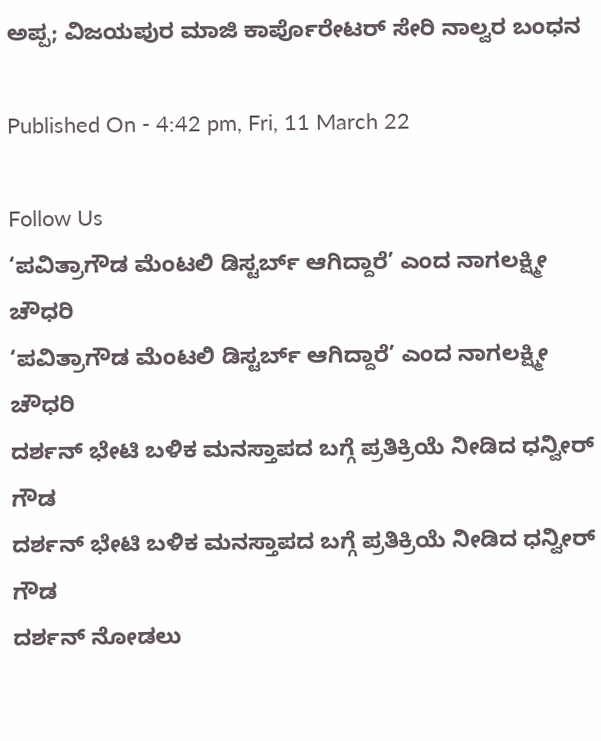ಅಪ್ಪ; ವಿಜಯಪುರ ಮಾಜಿ ಕಾರ್ಪೊರೇಟರ್ ಸೇರಿ ನಾಲ್ವರ ಬಂಧನ

Published On - 4:42 pm, Fri, 11 March 22

Follow Us
‘ಪವಿತ್ರಾಗೌಡ ಮೆಂಟಲಿ ಡಿಸ್ಟರ್ಬ್ ಆಗಿದ್ದಾರೆ’ ಎಂದ ನಾಗಲಕ್ಷ್ಮೀ ಚೌಧರಿ
‘ಪವಿತ್ರಾಗೌಡ ಮೆಂಟಲಿ ಡಿಸ್ಟರ್ಬ್ ಆಗಿದ್ದಾರೆ’ ಎಂದ ನಾಗಲಕ್ಷ್ಮೀ ಚೌಧರಿ
ದರ್ಶನ್ ಭೇಟಿ ಬಳಿಕ ಮನಸ್ತಾಪದ ಬಗ್ಗೆ ಪ್ರತಿಕ್ರಿಯೆ ನೀಡಿದ ಧನ್ವೀರ್ ಗೌಡ
ದರ್ಶನ್ ಭೇಟಿ ಬಳಿಕ ಮನಸ್ತಾಪದ ಬಗ್ಗೆ ಪ್ರತಿಕ್ರಿಯೆ ನೀಡಿದ ಧನ್ವೀರ್ ಗೌಡ
ದರ್ಶನ್ ನೋಡಲು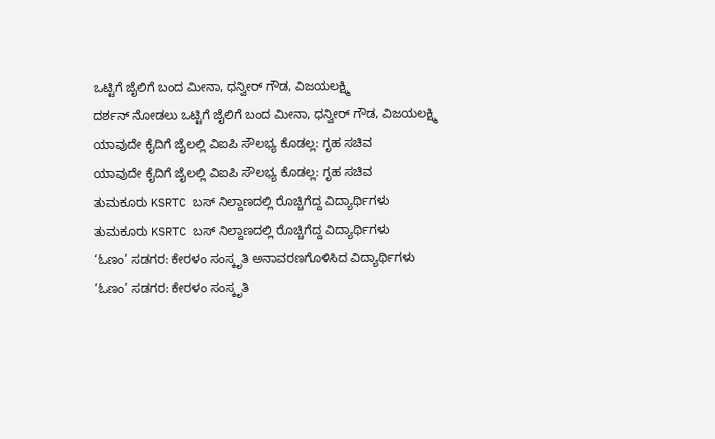ಒಟ್ಟಿಗೆ ಜೈಲಿಗೆ ಬಂದ ಮೀನಾ, ಧನ್ವೀರ್ ಗೌಡ, ವಿಜಯಲಕ್ಷ್ಮಿ
ದರ್ಶನ್ ನೋಡಲು ಒಟ್ಟಿಗೆ ಜೈಲಿಗೆ ಬಂದ ಮೀನಾ, ಧನ್ವೀರ್ ಗೌಡ, ವಿಜಯಲಕ್ಷ್ಮಿ
ಯಾವುದೇ ಕೈದಿಗೆ ಜೈಲಲ್ಲಿ ವಿಐಪಿ ಸೌಲಭ್ಯ ಕೊಡಲ್ಲ: ಗೃಹ ಸಚಿವ
ಯಾವುದೇ ಕೈದಿಗೆ ಜೈಲಲ್ಲಿ ವಿಐಪಿ ಸೌಲಭ್ಯ ಕೊಡಲ್ಲ: ಗೃಹ ಸಚಿವ
ತುಮಕೂರು KSRTC ಬಸ್ ನಿಲ್ದಾಣದಲ್ಲಿ ರೊಚ್ಚಿಗೆದ್ದ ವಿದ್ಯಾರ್ಥಿಗಳು
ತುಮಕೂರು KSRTC ಬಸ್ ನಿಲ್ದಾಣದಲ್ಲಿ ರೊಚ್ಚಿಗೆದ್ದ ವಿದ್ಯಾರ್ಥಿಗಳು
‘ಓಣಂ’ ಸಡಗರ: ಕೇರಳಂ ಸಂಸ್ಕೃತಿ ಅನಾವರಣಗೊಳಿಸಿದ ವಿದ್ಯಾರ್ಥಿಗಳು
‘ಓಣಂ’ ಸಡಗರ: ಕೇರಳಂ ಸಂಸ್ಕೃತಿ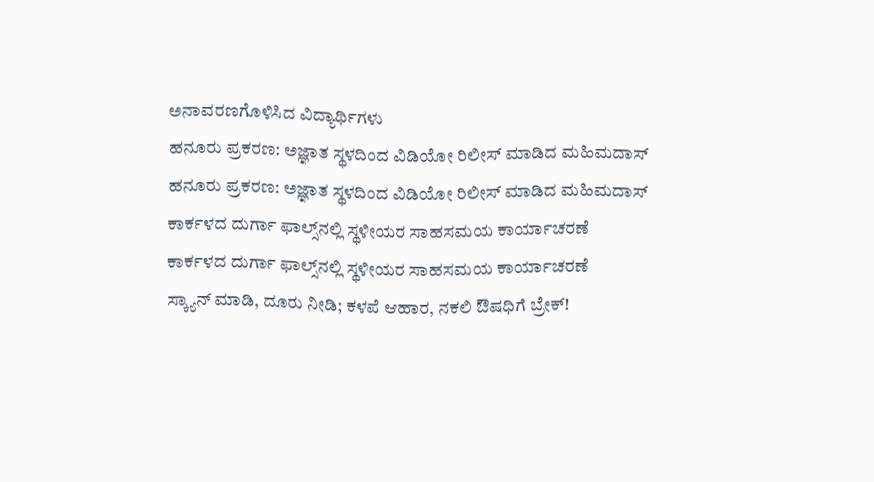ಅನಾವರಣಗೊಳಿಸಿದ ವಿದ್ಯಾರ್ಥಿಗಳು
ಹನೂರು ಪ್ರಕರಣ: ಅಜ್ಞಾತ ಸ್ಥಳದಿಂದ ವಿಡಿಯೋ ರಿಲೀಸ್ ಮಾಡಿದ ಮಹಿಮದಾಸ್
ಹನೂರು ಪ್ರಕರಣ: ಅಜ್ಞಾತ ಸ್ಥಳದಿಂದ ವಿಡಿಯೋ ರಿಲೀಸ್ ಮಾಡಿದ ಮಹಿಮದಾಸ್
ಕಾರ್ಕಳದ ದುರ್ಗಾ ಫಾಲ್ಸ್‌ನಲ್ಲಿ ಸ್ಥಳೀಯರ ಸಾಹಸಮಯ ಕಾರ್ಯಾಚರಣೆ
ಕಾರ್ಕಳದ ದುರ್ಗಾ ಫಾಲ್ಸ್‌ನಲ್ಲಿ ಸ್ಥಳೀಯರ ಸಾಹಸಮಯ ಕಾರ್ಯಾಚರಣೆ
ಸ್ಕ್ಯಾನ್ ಮಾಡಿ, ದೂರು ನೀಡಿ; ಕಳಪೆ ಆಹಾರ, ನಕಲಿ ಔಷಧಿಗೆ ಬ್ರೇಕ್!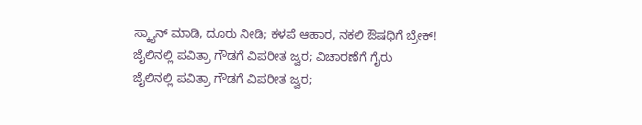ಸ್ಕ್ಯಾನ್ ಮಾಡಿ, ದೂರು ನೀಡಿ; ಕಳಪೆ ಆಹಾರ, ನಕಲಿ ಔಷಧಿಗೆ ಬ್ರೇಕ್!
ಜೈಲಿನಲ್ಲಿ ಪವಿತ್ರಾ ಗೌಡಗೆ ವಿಪರೀತ ಜ್ವರ; ವಿಚಾರಣೆಗೆ ಗೈರು
ಜೈಲಿನಲ್ಲಿ ಪವಿತ್ರಾ ಗೌಡಗೆ ವಿಪರೀತ ಜ್ವರ;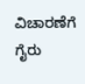ವಿಚಾರಣೆಗೆ ಗೈರು